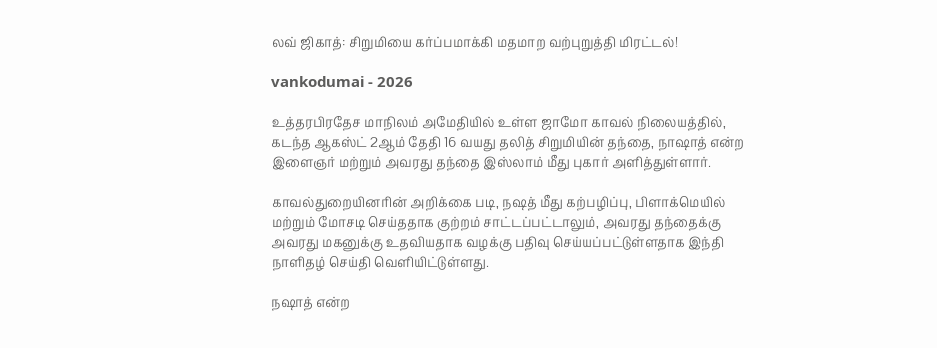லவ் ஜிகாத்: சிறுமியை கர்ப்பமாக்கி மதமாற வற்புறுத்தி மிரட்டல்!

vankodumai - 2026

உத்தரபிரதேச மாநிலம் அமேதியில் உள்ள ஜாமோ காவல் நிலையத்தில், கடந்த ஆகஸ்ட் 2ஆம் தேதி 16 வயது தலித் சிறுமியின் தந்தை, நாஷாத் என்ற இளைஞர் மற்றும் அவரது தந்தை இஸ்லாம் மீது புகார் அளித்துள்ளார்.

காவல்துறையினரின் அறிக்கை படி, நஷத் மீது கற்பழிப்பு, பிளாக்மெயில் மற்றும் மோசடி செய்ததாக குற்றம் சாட்டப்பட்டாலும், அவரது தந்தைக்கு அவரது மகனுக்கு உதவியதாக வழக்கு பதிவு செய்யப்பட்டுள்ளதாக இந்தி நாளிதழ் செய்தி வெளியிட்டுள்ளது.

நஷாத் என்ற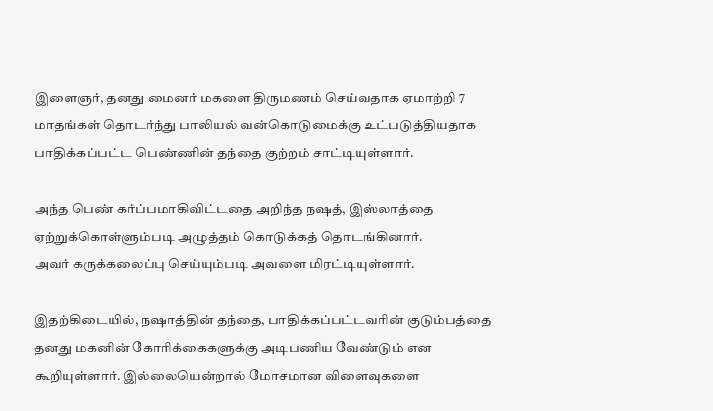இளைஞர், தனது மைனர் மகளை திருமணம் செய்வதாக ஏமாற்றி 7 மாதங்கள் தொடர்ந்து பாலியல் வன்கொடுமைக்கு உட்படுத்தியதாக பாதிக்கப்பட்ட பெண்ணின் தந்தை குற்றம் சாட்டியுள்ளார்.

அந்த பெண் கர்ப்பமாகிவிட்டதை அறிந்த நஷத், இஸ்லாத்தை ஏற்றுக்கொள்ளும்படி அழுத்தம் கொடுக்கத் தொடங்கினார்.
அவர் கருக்கலைப்பு செய்யும்படி அவளை மிரட்டியுள்ளார்.

இதற்கிடையில், நஷாத்தின் தந்தை, பாதிக்கப்பட்டவரின் குடும்பத்தை தனது மகனின் கோரிக்கைகளுக்கு அடிபணிய வேண்டும் என கூறியுள்ளார். இல்லையென்றால் மோசமான விளைவுகளை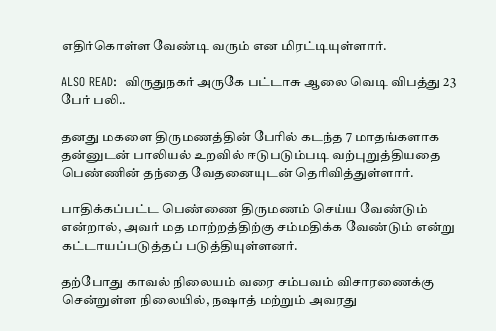எதிர்கொள்ள வேண்டி வரும் என மிரட்டியுள்ளார்.

ALSO READ:  விருதுநகர் அருகே பட்டாசு ஆலை வெடி விபத்து 23 பேர் பலி..

தனது மகளை திருமணத்தின் பேரில் கடந்த 7 மாதங்களாக தன்னுடன் பாலியல் உறவில் ஈடுபடும்படி வற்புறுத்தியதை பெண்ணின் தந்தை வேதனையுடன் தெரிவித்துள்ளார்.

பாதிக்கப்பட்ட பெண்ணை திருமணம் செய்ய வேண்டும் என்றால், அவர் மத மாற்றத்திற்கு சம்மதிக்க வேண்டும் என்று கட்டாயப்படுத்தப் படுத்தியுள்ளனர்.

தற்போது காவல் நிலையம் வரை சம்பவம் விசாரணைக்கு சென்றுள்ள நிலையில், நஷாத் மற்றும் அவரது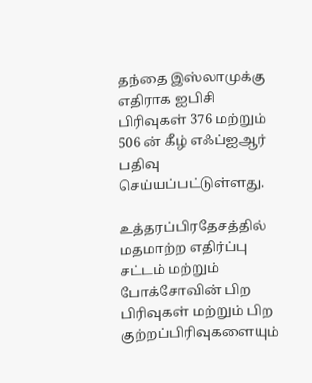தந்தை இஸ்லாமுக்கு எதிராக ஐபிசி பிரிவுகள் 376 மற்றும் 506 ன் கீழ் எஃப்ஐஆர் பதிவு செய்யப்பட்டுள்ளது.

உத்தரப்பிரதேசத்தில் மதமாற்ற எதிர்ப்பு சட்டம் மற்றும் போக்சோவின் பிற பிரிவுகள் மற்றும் பிற குற்றப்பிரிவுகளையும்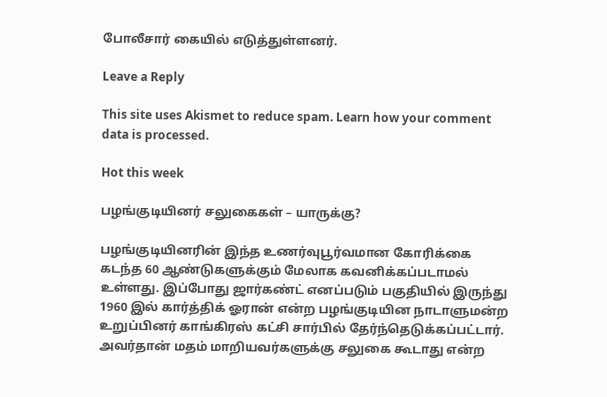போலீசார் கையில் எடுத்துள்ளனர்.

Leave a Reply

This site uses Akismet to reduce spam. Learn how your comment data is processed.

Hot this week

பழங்குடியினர் சலுகைகள் – யாருக்கு?

பழங்குடியினரின் இந்த உணர்வுபூர்வமான கோரிக்கை கடந்த 60 ஆண்டுகளுக்கும் மேலாக கவனிக்கப்படாமல் உள்ளது. இப்போது ஜார்கண்ட் எனப்படும் பகுதியில் இருந்து 1960 இல் கார்த்திக் ஓரான் என்ற பழங்குடியின நாடாளுமன்ற உறுப்பினர் காங்கிரஸ் கட்சி சார்பில் தேர்ந்தெடுக்கப்பட்டார். அவர்தான் மதம் மாறியவர்களுக்கு சலுகை கூடாது என்ற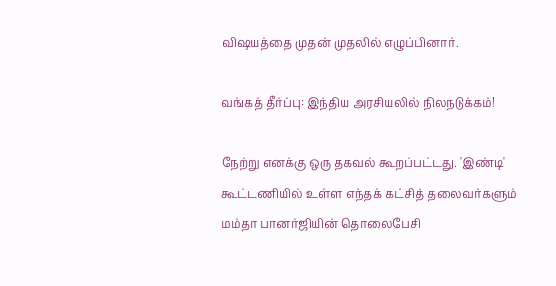விஷயத்தை முதன் முதலில் எழுப்பினார்.

வங்கத் தீர்ப்பு: இந்திய அரசியலில் நிலநடுக்கம்!

நேற்று எனக்கு ஒரு தகவல் கூறப்பட்டது. 'இண்டி' கூட்டணியில் உள்ள எந்தக் கட்சித் தலைவர்களும் மம்தா பானர்ஜியின் தொலைபேசி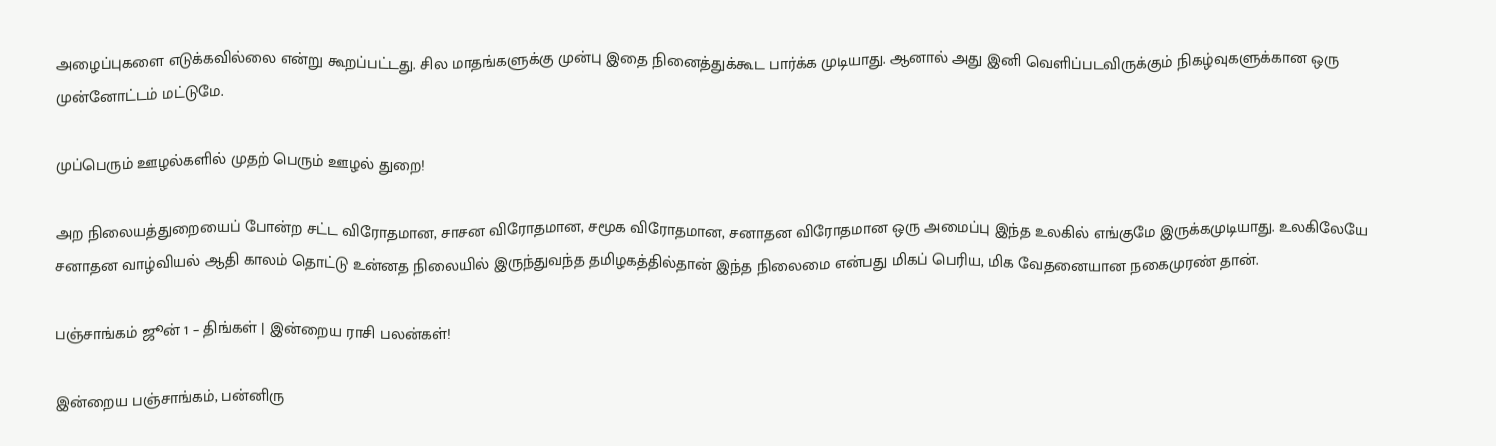அழைப்புகளை எடுக்கவில்லை என்று கூறப்பட்டது. சில மாதங்களுக்கு முன்பு இதை நினைத்துக்கூட பார்க்க முடியாது. ஆனால் அது இனி வெளிப்படவிருக்கும் நிகழ்வுகளுக்கான ஒரு முன்னோட்டம் மட்டுமே.

முப்பெரும் ஊழல்களில் முதற் பெரும் ஊழல் துறை!

அற நிலையத்துறையைப் போன்ற சட்ட விரோதமான, சாசன விரோதமான, சமூக விரோதமான, சனாதன விரோதமான ஒரு அமைப்பு இந்த உலகில் எங்குமே இருக்கமுடியாது. உலகிலேயே சனாதன வாழ்வியல் ஆதி காலம் தொட்டு உன்னத நிலையில் இருந்துவந்த தமிழகத்தில்தான் இந்த நிலைமை என்பது மிகப் பெரிய, மிக வேதனையான நகைமுரண் தான்.

பஞ்சாங்கம் ஜூன் 1 – திங்கள் | இன்றைய ராசி பலன்கள்!

இன்றைய பஞ்சாங்கம், பன்னிரு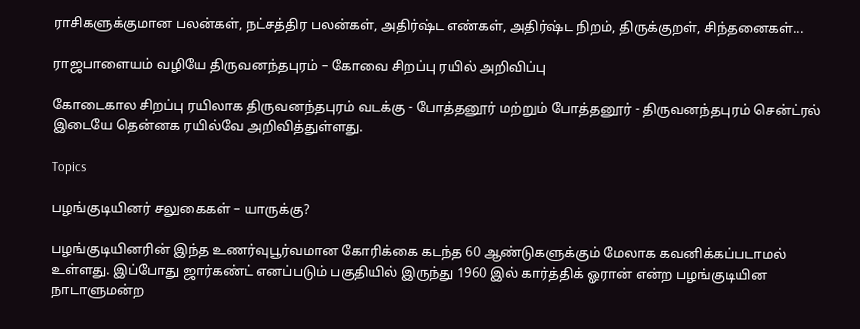ராசிகளுக்குமான பலன்கள், நட்சத்திர பலன்கள், அதிர்ஷ்ட எண்கள், அதிர்ஷ்ட நிறம், திருக்குறள், சிந்தனைகள்...

ராஜபாளையம் வழியே திருவனந்தபுரம் – கோவை சிறப்பு ரயில் அறிவிப்பு

கோடைகால சிறப்பு ரயிலாக திருவனந்தபுரம் வடக்கு - போத்தனூர் மற்றும் போத்தனூர் - திருவனந்தபுரம் சென்ட்ரல் இடையே தென்னக ரயில்வே அறிவித்துள்ளது.

Topics

பழங்குடியினர் சலுகைகள் – யாருக்கு?

பழங்குடியினரின் இந்த உணர்வுபூர்வமான கோரிக்கை கடந்த 60 ஆண்டுகளுக்கும் மேலாக கவனிக்கப்படாமல் உள்ளது. இப்போது ஜார்கண்ட் எனப்படும் பகுதியில் இருந்து 1960 இல் கார்த்திக் ஓரான் என்ற பழங்குடியின நாடாளுமன்ற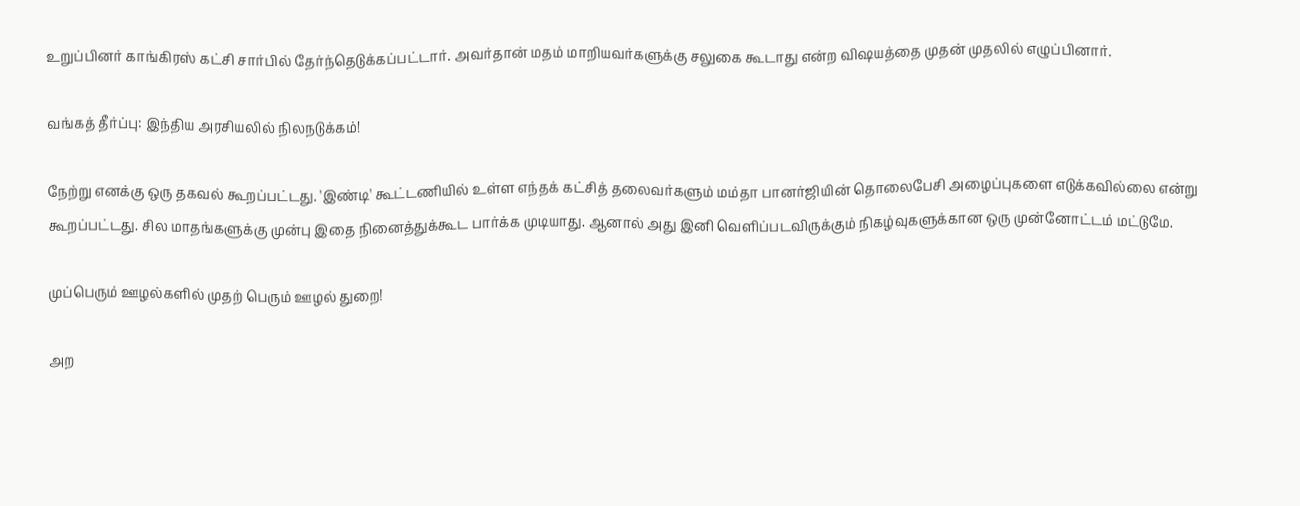உறுப்பினர் காங்கிரஸ் கட்சி சார்பில் தேர்ந்தெடுக்கப்பட்டார். அவர்தான் மதம் மாறியவர்களுக்கு சலுகை கூடாது என்ற விஷயத்தை முதன் முதலில் எழுப்பினார்.

வங்கத் தீர்ப்பு: இந்திய அரசியலில் நிலநடுக்கம்!

நேற்று எனக்கு ஒரு தகவல் கூறப்பட்டது. 'இண்டி' கூட்டணியில் உள்ள எந்தக் கட்சித் தலைவர்களும் மம்தா பானர்ஜியின் தொலைபேசி அழைப்புகளை எடுக்கவில்லை என்று கூறப்பட்டது. சில மாதங்களுக்கு முன்பு இதை நினைத்துக்கூட பார்க்க முடியாது. ஆனால் அது இனி வெளிப்படவிருக்கும் நிகழ்வுகளுக்கான ஒரு முன்னோட்டம் மட்டுமே.

முப்பெரும் ஊழல்களில் முதற் பெரும் ஊழல் துறை!

அற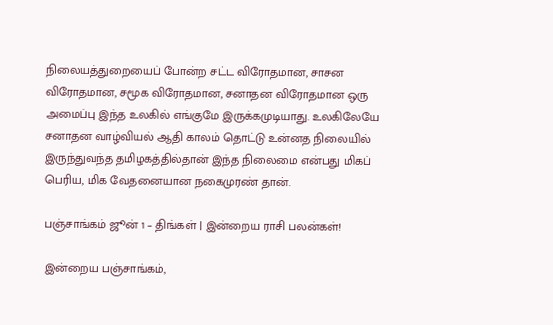நிலையத்துறையைப் போன்ற சட்ட விரோதமான, சாசன விரோதமான, சமூக விரோதமான, சனாதன விரோதமான ஒரு அமைப்பு இந்த உலகில் எங்குமே இருக்கமுடியாது. உலகிலேயே சனாதன வாழ்வியல் ஆதி காலம் தொட்டு உன்னத நிலையில் இருந்துவந்த தமிழகத்தில்தான் இந்த நிலைமை என்பது மிகப் பெரிய, மிக வேதனையான நகைமுரண் தான்.

பஞ்சாங்கம் ஜூன் 1 – திங்கள் | இன்றைய ராசி பலன்கள்!

இன்றைய பஞ்சாங்கம்,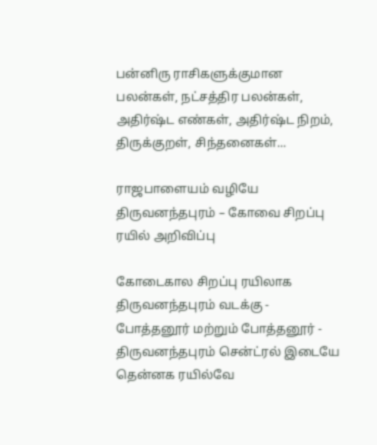பன்னிரு ராசிகளுக்குமான பலன்கள், நட்சத்திர பலன்கள், அதிர்ஷ்ட எண்கள், அதிர்ஷ்ட நிறம், திருக்குறள், சிந்தனைகள்...

ராஜபாளையம் வழியே திருவனந்தபுரம் – கோவை சிறப்பு ரயில் அறிவிப்பு

கோடைகால சிறப்பு ரயிலாக திருவனந்தபுரம் வடக்கு - போத்தனூர் மற்றும் போத்தனூர் - திருவனந்தபுரம் சென்ட்ரல் இடையே தென்னக ரயில்வே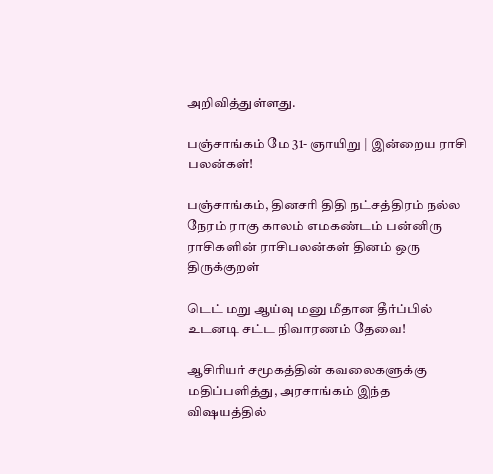அறிவித்துள்ளது.

பஞ்சாங்கம் மே 31- ஞாயிறு | இன்றைய ராசி பலன்கள்!

பஞ்சாங்கம், தினசரி திதி நட்சத்திரம் நல்ல நேரம் ராகு காலம் எமகண்டம் பன்னிரு ராசிகளின் ராசிபலன்கள் தினம் ஒரு திருக்குறள்

டெட் மறு ஆய்வு மனு மீதான தீர்ப்பில் உடனடி சட்ட நிவாரணம் தேவை!

ஆசிரியர் சமூகத்தின் கவலைகளுக்கு மதிப்பளித்து, அரசாங்கம் இந்த விஷயத்தில்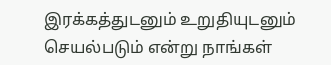இரக்கத்துடனும் உறுதியுடனும் செயல்படும் என்று நாங்கள்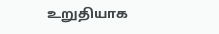உறுதியாக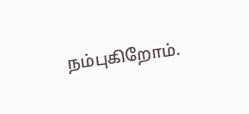நம்புகிறோம்.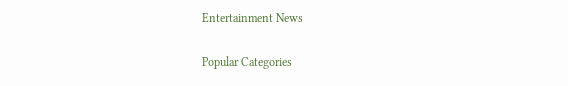Entertainment News

Popular Categories